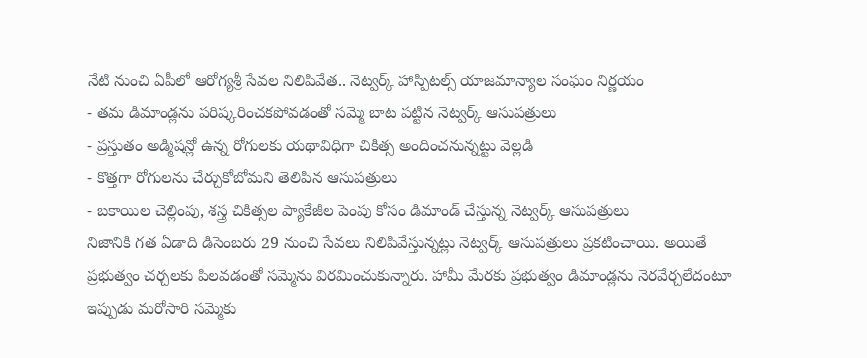నేటి నుంచి ఏపీలో ఆరోగ్యశ్రీ సేవల నిలిపివేత.. నెట్వర్క్ హాస్పిటల్స్ యాజమాన్యాల సంఘం నిర్ణయం
- తమ డిమాండ్లను పరిష్కరించకపోవడంతో సమ్మె బాట పట్టిన నెట్వర్క్ ఆసుపత్రులు
- ప్రస్తుతం అడ్మిషన్లో ఉన్న రోగులకు యథావిధిగా చికిత్స అందించనున్నట్టు వెల్లడి
- కొత్తగా రోగులను చేర్చుకోబోమని తెలిపిన ఆసుపత్రులు
- బకాయిల చెల్లింపు, శస్త్ర చికిత్సల ప్యాకేజీల పెంపు కోసం డిమాండ్ చేస్తున్న నెట్వర్క్ ఆసుపత్రులు
నిజానికి గత ఏడాది డిసెంబరు 29 నుంచి సేవలు నిలిపివేస్తున్నట్లు నెట్వర్క్ ఆసుపత్రులు ప్రకటించాయి. అయితే ప్రభుత్వం చర్చలకు పిలవడంతో సమ్మెను విరమించుకున్నారు. హామీ మేరకు ప్రభుత్వం డిమాండ్లను నెరవేర్చలేదంటూ ఇప్పుడు మరోసారి సమ్మెకు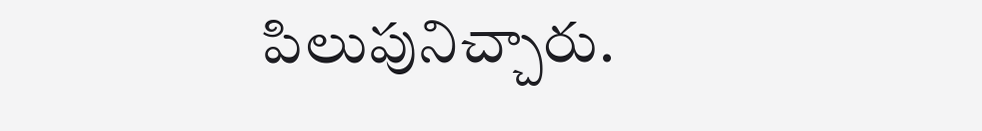పిలుపునిచ్చారు.